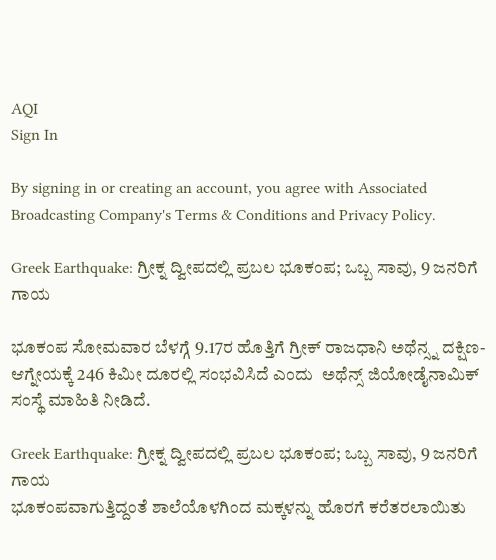AQI
Sign In

By signing in or creating an account, you agree with Associated Broadcasting Company's Terms & Conditions and Privacy Policy.

Greek Earthquake: ಗ್ರೀಕ್ನ ದ್ವೀಪದಲ್ಲಿ ಪ್ರಬಲ ಭೂಕಂಪ; ಒಬ್ಬ ಸಾವು, 9 ಜನರಿಗೆ ಗಾಯ

ಭೂಕಂಪ ಸೋಮವಾರ ಬೆಳಗ್ಗೆ 9.17ರ ಹೊತ್ತಿಗೆ ಗ್ರೀಕ್ ರಾಜಧಾನಿ ಅಥೆನ್ಸ್ನ ದಕ್ಷಿಣ-ಆಗ್ನೇಯಕ್ಕೆ 246 ಕಿಮೀ ದೂರಲ್ಲಿ ಸಂಭವಿಸಿದೆ ಎಂದು  ಅಥೆನ್ಸ್ ಜಿಯೋಡೈನಾಮಿಕ್ ಸಂಸ್ಥೆ ಮಾಹಿತಿ ನೀಡಿದೆ.

Greek Earthquake: ಗ್ರೀಕ್ನ ದ್ವೀಪದಲ್ಲಿ ಪ್ರಬಲ ಭೂಕಂಪ; ಒಬ್ಬ ಸಾವು, 9 ಜನರಿಗೆ ಗಾಯ
ಭೂಕಂಪವಾಗುತ್ತಿದ್ದಂತೆ ಶಾಲೆಯೊಳಗಿಂದ ಮಕ್ಕಳನ್ನು ಹೊರಗೆ ಕರೆತರಲಾಯಿತು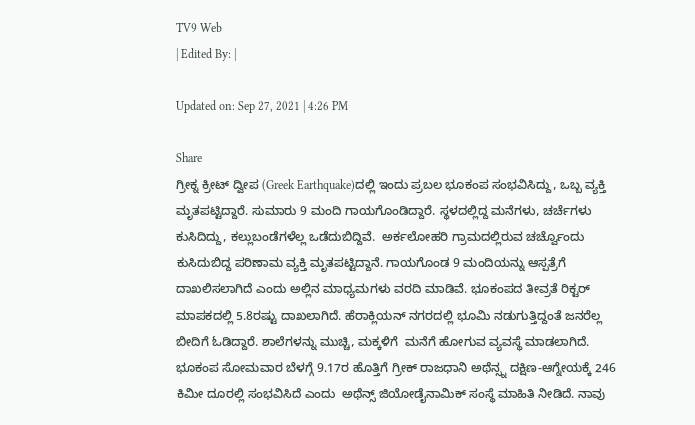TV9 Web
| Edited By: |

Updated on: Sep 27, 2021 | 4:26 PM

Share
ಗ್ರೀಕ್ನ ಕ್ರೀಟ್ ದ್ವೀಪ (Greek Earthquake)ದಲ್ಲಿ ಇಂದು ಪ್ರಬಲ ಭೂಕಂಪ ಸಂಭವಿಸಿದ್ದು, ಒಬ್ಬ ವ್ಯಕ್ತಿ ಮೃತಪಟ್ಟಿದ್ದಾರೆ. ಸುಮಾರು 9 ಮಂದಿ ಗಾಯಗೊಂಡಿದ್ದಾರೆ. ಸ್ಥಳದಲ್ಲಿದ್ದ ಮನೆಗಳು, ಚರ್ಚೆಗಳು ಕುಸಿದಿದ್ದು, ಕಲ್ಲುಬಂಡೆಗಳೆಲ್ಲ ಒಡೆದುಬಿದ್ದಿವೆ.  ಅರ್ಕಲೋಹರಿ ಗ್ರಾಮದಲ್ಲಿರುವ ಚರ್ಚ್ವೊಂದು ಕುಸಿದುಬಿದ್ದ ಪರಿಣಾಮ ವ್ಯಕ್ತಿ ಮೃತಪಟ್ಟಿದ್ದಾನೆ. ಗಾಯಗೊಂಡ 9 ಮಂದಿಯನ್ನು ಆಸ್ಪತ್ರೆಗೆ ದಾಖಲಿಸಲಾಗಿದೆ ಎಂದು ಅಲ್ಲಿನ ಮಾಧ್ಯಮಗಳು ವರದಿ ಮಾಡಿವೆ. ಭೂಕಂಪದ ತೀವ್ರತೆ ರಿಕ್ಟರ್ ಮಾಪಕದಲ್ಲಿ 5.8ರಷ್ಟು ದಾಖಲಾಗಿದೆ. ಹೆರಾಕ್ಲಿಯನ್ ನಗರದಲ್ಲಿ ಭೂಮಿ ನಡುಗುತ್ತಿದ್ದಂತೆ ಜನರೆಲ್ಲ ಬೀದಿಗೆ ಓಡಿದ್ದಾರೆ. ಶಾಲೆಗಳನ್ನು ಮುಚ್ಚಿ, ಮಕ್ಕಳಿಗೆ  ಮನೆಗೆ ಹೋಗುವ ವ್ಯವಸ್ಥೆ ಮಾಡಲಾಗಿದೆ.
ಭೂಕಂಪ ಸೋಮವಾರ ಬೆಳಗ್ಗೆ 9.17ರ ಹೊತ್ತಿಗೆ ಗ್ರೀಕ್ ರಾಜಧಾನಿ ಅಥೆನ್ಸ್ನ ದಕ್ಷಿಣ-ಆಗ್ನೇಯಕ್ಕೆ 246 ಕಿಮೀ ದೂರಲ್ಲಿ ಸಂಭವಿಸಿದೆ ಎಂದು  ಅಥೆನ್ಸ್ ಜಿಯೋಡೈನಾಮಿಕ್ ಸಂಸ್ಥೆ ಮಾಹಿತಿ ನೀಡಿದೆ. ನಾವು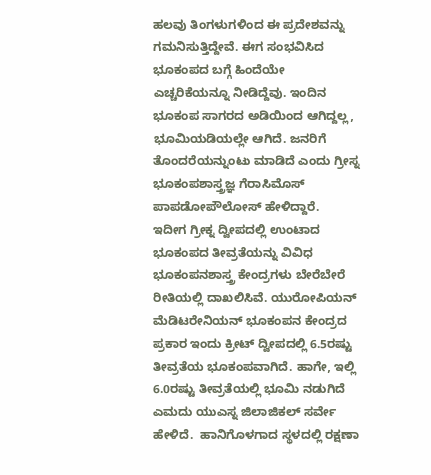ಹಲವು ತಿಂಗಳುಗಳಿಂದ ಈ ಪ್ರದೇಶವನ್ನು ಗಮನಿಸುತ್ತಿದ್ದೇವೆ. ಈಗ ಸಂಭವಿಸಿದ ಭೂಕಂಪದ ಬಗ್ಗೆ ಹಿಂದೆಯೇ ಎಚ್ಚರಿಕೆಯನ್ನೂ ನೀಡಿದ್ದೆವು. ಇಂದಿನ ಭೂಕಂಪ ಸಾಗರದ ಅಡಿಯಿಂದ ಆಗಿದ್ದಲ್ಲ, ಭೂಮಿಯಡಿಯಲ್ಲೇ ಆಗಿದೆ. ಜನರಿಗೆ ತೊಂದರೆಯನ್ನುಂಟು ಮಾಡಿದೆ ಎಂದು ಗ್ರೀಸ್ನ ಭೂಕಂಪಶಾಸ್ತ್ರಜ್ಞ ಗೆರಾಸಿಮೊಸ್ ಪಾಪಡೋಪೌಲೋಸ್ ಹೇಳಿದ್ದಾರೆ.
ಇದೀಗ ಗ್ರೀಕ್ನ ದ್ವೀಪದಲ್ಲಿ ಉಂಟಾದ ಭೂಕಂಪದ ತೀವ್ರತೆಯನ್ನು ವಿವಿಧ ಭೂಕಂಪನಶಾಸ್ತ್ರ ಕೇಂದ್ರಗಳು ಬೇರೆಬೇರೆ ರೀತಿಯಲ್ಲಿ ದಾಖಲಿಸಿವೆ. ಯುರೋಪಿಯನ್ ಮೆಡಿಟರೇನಿಯನ್ ಭೂಕಂಪನ ಕೇಂದ್ರದ ಪ್ರಕಾರ ಇಂದು ಕ್ರೀಟ್ ದ್ವೀಪದಲ್ಲಿ 6.5ರಷ್ಟು ತೀವ್ರತೆಯ ಭೂಕಂಪವಾಗಿದೆ. ಹಾಗೇ, ಇಲ್ಲಿ 6.0ರಷ್ಟು ತೀವ್ರತೆಯಲ್ಲಿ ಭೂಮಿ ನಡುಗಿದೆ ಎಮದು ಯುಎಸ್ನ ಜಿಲಾಜಿಕಲ್ ಸರ್ವೇ ಹೇಳಿದೆ.  ಹಾನಿಗೊಳಗಾದ ಸ್ಥಳದಲ್ಲಿ ರಕ್ಷಣಾ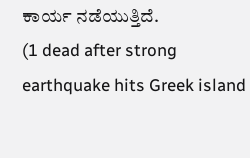ಕಾರ್ಯ ನಡೆಯುತ್ತಿದೆ.
(1 dead after strong earthquake hits Greek island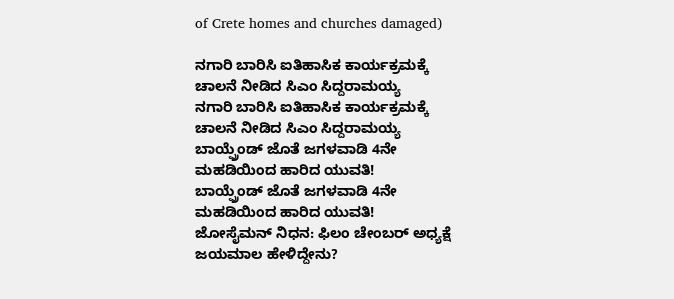of Crete homes and churches damaged)

ನಗಾರಿ ಬಾರಿಸಿ ಐತಿಹಾಸಿಕ ಕಾರ್ಯಕ್ರಮಕ್ಕೆ ಚಾಲನೆ ನೀಡಿದ ಸಿಎಂ ಸಿದ್ದರಾಮಯ್ಯ
ನಗಾರಿ ಬಾರಿಸಿ ಐತಿಹಾಸಿಕ ಕಾರ್ಯಕ್ರಮಕ್ಕೆ ಚಾಲನೆ ನೀಡಿದ ಸಿಎಂ ಸಿದ್ದರಾಮಯ್ಯ
ಬಾಯ್ಫ್ರೆಂಡ್ ಜೊತೆ ಜಗಳವಾಡಿ 4ನೇ ಮಹಡಿಯಿಂದ ಹಾರಿದ ಯುವತಿ!
ಬಾಯ್ಫ್ರೆಂಡ್ ಜೊತೆ ಜಗಳವಾಡಿ 4ನೇ ಮಹಡಿಯಿಂದ ಹಾರಿದ ಯುವತಿ!
ಜೋಸೈಮನ್ ನಿಧನ: ಫಿಲಂ ಚೇಂಬರ್ ಅಧ್ಯಕ್ಷೆ ಜಯಮಾಲ ಹೇಳಿದ್ದೇನು?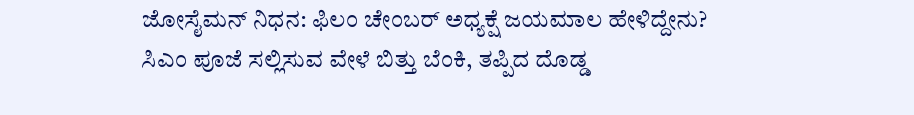ಜೋಸೈಮನ್ ನಿಧನ: ಫಿಲಂ ಚೇಂಬರ್ ಅಧ್ಯಕ್ಷೆ ಜಯಮಾಲ ಹೇಳಿದ್ದೇನು?
ಸಿಎಂ ಪೂಜೆ ಸಲ್ಲಿಸುವ ವೇಳೆ ಬಿತ್ತು ಬೆಂಕಿ, ತಪ್ಪಿದ ದೊಡ್ಡ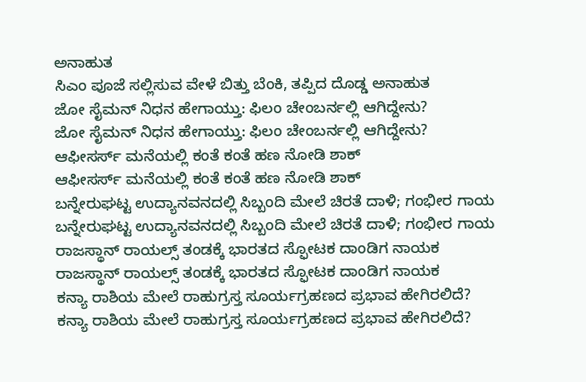ಅನಾಹುತ
ಸಿಎಂ ಪೂಜೆ ಸಲ್ಲಿಸುವ ವೇಳೆ ಬಿತ್ತು ಬೆಂಕಿ, ತಪ್ಪಿದ ದೊಡ್ಡ ಅನಾಹುತ
ಜೋ ಸೈಮನ್ ನಿಧನ ಹೇಗಾಯ್ತು: ಫಿಲಂ ಚೇಂಬರ್ನಲ್ಲಿ ಆಗಿದ್ದೇನು?
ಜೋ ಸೈಮನ್ ನಿಧನ ಹೇಗಾಯ್ತು: ಫಿಲಂ ಚೇಂಬರ್ನಲ್ಲಿ ಆಗಿದ್ದೇನು?
ಆಫೀಸರ್ಸ್ ಮನೆಯಲ್ಲಿ ಕಂತೆ ಕಂತೆ ಹಣ ನೋಡಿ ಶಾಕ್
ಆಫೀಸರ್ಸ್ ಮನೆಯಲ್ಲಿ ಕಂತೆ ಕಂತೆ ಹಣ ನೋಡಿ ಶಾಕ್
ಬನ್ನೇರುಘಟ್ಟ ಉದ್ಯಾನವನದಲ್ಲಿ ಸಿಬ್ಬಂದಿ ಮೇಲೆ ಚಿರತೆ ದಾಳಿ; ಗಂಭೀರ ಗಾಯ
ಬನ್ನೇರುಘಟ್ಟ ಉದ್ಯಾನವನದಲ್ಲಿ ಸಿಬ್ಬಂದಿ ಮೇಲೆ ಚಿರತೆ ದಾಳಿ; ಗಂಭೀರ ಗಾಯ
ರಾಜಸ್ಥಾನ್ ರಾಯಲ್ಸ್ ತಂಡಕ್ಕೆ ಭಾರತದ ಸ್ಫೋಟಕ ದಾಂಡಿಗ ನಾಯಕ
ರಾಜಸ್ಥಾನ್ ರಾಯಲ್ಸ್ ತಂಡಕ್ಕೆ ಭಾರತದ ಸ್ಫೋಟಕ ದಾಂಡಿಗ ನಾಯಕ
ಕನ್ಯಾ ರಾಶಿಯ ಮೇಲೆ ರಾಹುಗ್ರಸ್ತ ಸೂರ್ಯಗ್ರಹಣದ ಪ್ರಭಾವ ಹೇಗಿರಲಿದೆ?
ಕನ್ಯಾ ರಾಶಿಯ ಮೇಲೆ ರಾಹುಗ್ರಸ್ತ ಸೂರ್ಯಗ್ರಹಣದ ಪ್ರಭಾವ ಹೇಗಿರಲಿದೆ?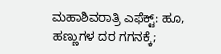ಮಹಾಶಿವರಾತ್ರಿ ಎಫೆಕ್ಟ್: ಹೂ, ಹಣ್ಣುಗಳ ದರ ಗಗನಕ್ಕೆ;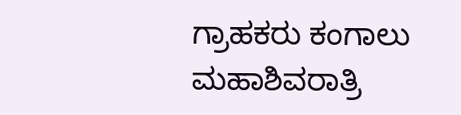ಗ್ರಾಹಕರು ಕಂಗಾಲು
ಮಹಾಶಿವರಾತ್ರಿ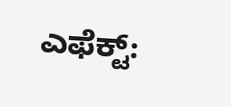ಎಫೆಕ್ಟ್: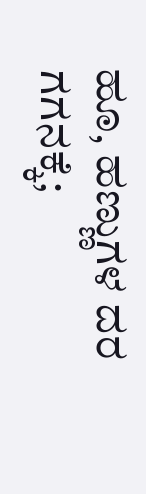ಹೂ, ಹಣ್ಣುಗಳ ದರ ಗಗನಕ್ಕೆ;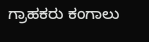ಗ್ರಾಹಕರು ಕಂಗಾಲು